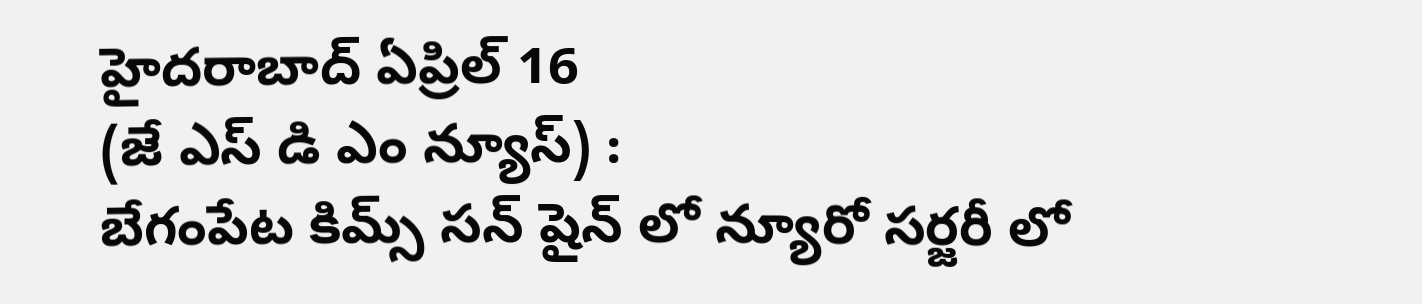హైదరాబాద్ ఏప్రిల్ 16
(జే ఎస్ డి ఎం న్యూస్) :
బేగంపేట కిమ్స్ సన్ షైన్ లో న్యూరో సర్జరీ లో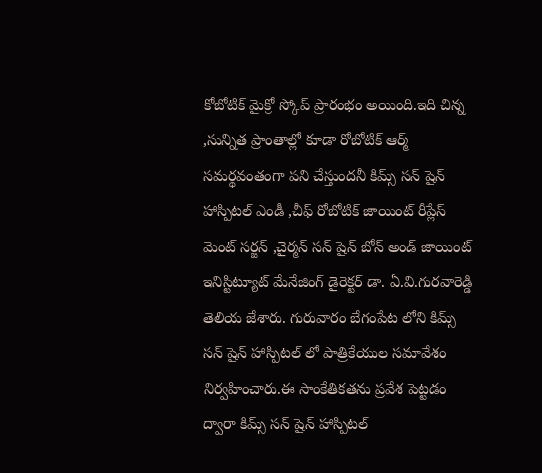కోబోటిక్ మైక్రో స్కోప్ ప్రారంభం అయింది.ఇది చిన్న ,సున్నిత ప్రాంతాల్లో కూడా రోబోటిక్ ఆర్మ్ సమర్థవంతంగా పని చేస్తుందనీ కిమ్స్ సన్ షైన్ హాస్పిటల్ ఎండీ ,చీఫ్ రోబోటిక్ జాయింట్ రీప్లేస్ మెంట్ సర్జన్ ,చైర్మన్ సన్ షైన్ బోన్ అండ్ జాయింట్ ఇనిస్టిట్యూట్ మేనేజింగ్ డైరెక్టర్ డా. ఏ.వి.గురవారెడ్డి తెలియ జేశారు. గురువారం బేగంపేట లోని కిమ్స్ సన్ షైన్ హాస్పిటల్ లో పాత్రికేయుల సమావేశం నిర్వహించారు.ఈ సాంకేతికతను ప్రవేశ పెట్టడం ద్వారా కిమ్స్ సన్ షైన్ హాస్పిటల్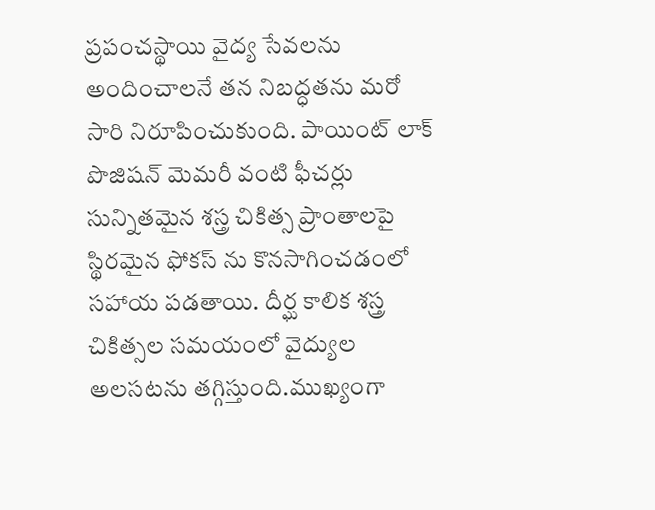ప్రపంచస్థాయి వైద్య సేవలను అందించాలనే తన నిబద్ధతను మరో సారి నిరూపించుకుంది. పాయింట్ లాక్ పొజిషన్ మెమరీ వంటి ఫీచర్లు సున్నితమైన శస్త్ర చికిత్స ప్రాంతాలపై స్థిరమైన ఫోకస్ ను కొనసాగించడంలో సహాయ పడతాయి. దీర్ఘ కాలిక శస్త్ర చికిత్సల సమయంలో వైద్యుల అలసటను తగ్గిస్తుంది.ముఖ్యంగా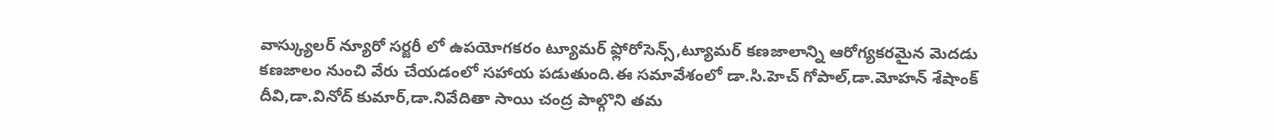వాస్క్యులర్ న్యూరో సర్జరీ లో ఉపయోగకరం ట్యూమర్ ఫ్లోరోసెన్స్,ట్యూమర్ కణజాలాన్ని ఆరోగ్యకరమైన మెదడు కణజాలం నుంచి వేరు చేయడంలో సహాయ పడుతుంది.ఈ సమావేశంలో డా.సి.హెచ్ గోపాల్,డా.మోహన్ శేషాంక్ దీవి,డా.వినోద్ కుమార్,డా.నివేదితా సాయి చంద్ర పాల్గొని తమ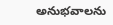అనుభవాలను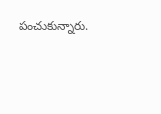పంచుకున్నారు.